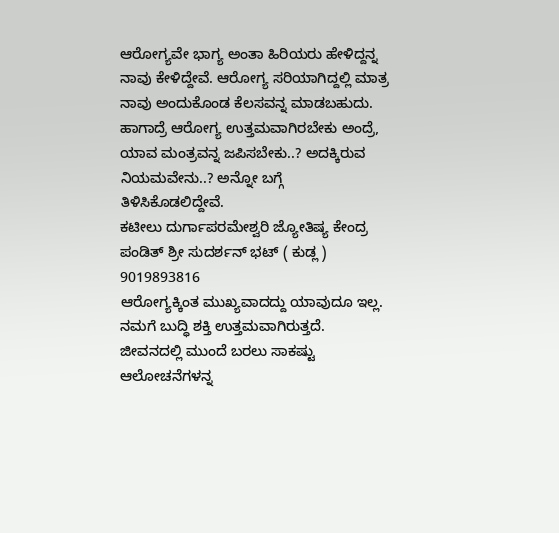ಆರೋಗ್ಯವೇ ಭಾಗ್ಯ ಅಂತಾ ಹಿರಿಯರು ಹೇಳಿದ್ದನ್ನ ನಾವು ಕೇಳಿದ್ದೇವೆ. ಆರೋಗ್ಯ ಸರಿಯಾಗಿದ್ದಲ್ಲಿ ಮಾತ್ರ ನಾವು ಅಂದುಕೊಂಡ ಕೆಲಸವನ್ನ ಮಾಡಬಹುದು. ಹಾಗಾದ್ರೆ ಆರೋಗ್ಯ ಉತ್ತಮವಾಗಿರಬೇಕು ಅಂದ್ರೆ, ಯಾವ ಮಂತ್ರವನ್ನ ಜಪಿಸಬೇಕು..? ಅದಕ್ಕಿರುವ ನಿಯಮವೇನು..? ಅನ್ನೋ ಬಗ್ಗೆ ತಿಳಿಸಿಕೊಡಲಿದ್ದೇವೆ.
ಕಟೀಲು ದುರ್ಗಾಪರಮೇಶ್ವರಿ ಜ್ಯೋತಿಷ್ಯ ಕೇಂದ್ರ
ಪಂಡಿತ್ ಶ್ರೀ ಸುದರ್ಶನ್ ಭಟ್ ( ಕುಡ್ಲ )
9019893816
ಆರೋಗ್ಯಕ್ಕಿಂತ ಮುಖ್ಯವಾದದ್ದು ಯಾವುದೂ ಇಲ್ಲ. ನಮಗೆ ಬುದ್ಧಿ ಶಕ್ತಿ ಉತ್ತಮವಾಗಿರುತ್ತದೆ. ಜೀವನದಲ್ಲಿ ಮುಂದೆ ಬರಲು ಸಾಕಷ್ಟು ಆಲೋಚನೆಗಳನ್ನ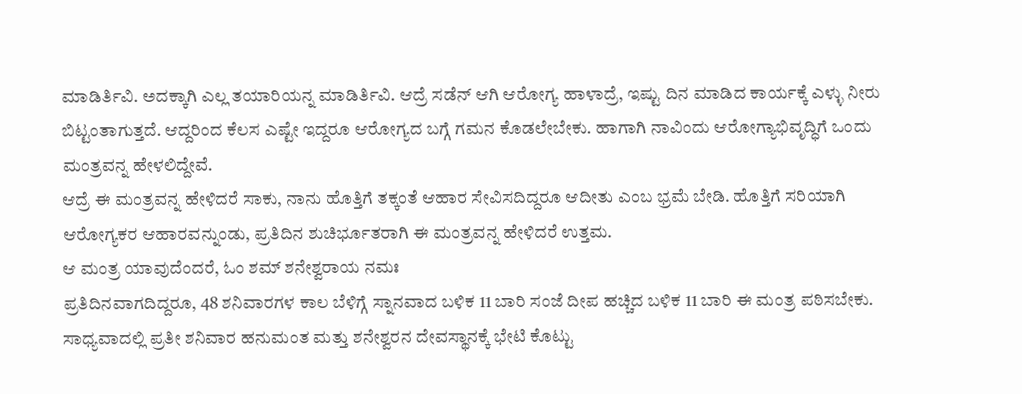ಮಾಡಿರ್ತಿವಿ. ಅದಕ್ಕಾಗಿ ಎಲ್ಲ ತಯಾರಿಯನ್ನ ಮಾಡಿರ್ತಿವಿ. ಆದ್ರೆ ಸಡೆನ್ ಆಗಿ ಆರೋಗ್ಯ ಹಾಳಾದ್ರೆ, ಇಷ್ಟು ದಿನ ಮಾಡಿದ ಕಾರ್ಯಕ್ಕೆ ಎಳ್ಳು ನೀರು ಬಿಟ್ಟಂತಾಗುತ್ತದೆ. ಆದ್ದರಿಂದ ಕೆಲಸ ಎಷ್ಟೇ ಇದ್ದರೂ ಆರೋಗ್ಯದ ಬಗ್ಗೆ ಗಮನ ಕೊಡಲೇಬೇಕು. ಹಾಗಾಗಿ ನಾವಿಂದು ಆರೋಗ್ಯಾಭಿವೃದ್ಧಿಗೆ ಒಂದು ಮಂತ್ರವನ್ನ ಹೇಳಲಿದ್ದೇವೆ.
ಆದ್ರೆ ಈ ಮಂತ್ರವನ್ನ ಹೇಳಿದರೆ ಸಾಕು, ನಾನು ಹೊತ್ತಿಗೆ ತಕ್ಕಂತೆ ಆಹಾರ ಸೇವಿಸದಿದ್ದರೂ ಆದೀತು ಎಂಬ ಭ್ರಮೆ ಬೇಡಿ. ಹೊತ್ತಿಗೆ ಸರಿಯಾಗಿ ಆರೋಗ್ಯಕರ ಆಹಾರವನ್ನುಂಡು, ಪ್ರತಿದಿನ ಶುಚಿರ್ಭೂತರಾಗಿ ಈ ಮಂತ್ರವನ್ನ ಹೇಳಿದರೆ ಉತ್ತಮ.
ಆ ಮಂತ್ರ ಯಾವುದೆಂದರೆ, ಓಂ ಶಮ್ ಶನೇಶ್ವರಾಯ ನಮಃ
ಪ್ರತಿದಿನವಾಗದಿದ್ದರೂ, 48 ಶನಿವಾರಗಳ ಕಾಲ ಬೆಳಿಗ್ಗೆ ಸ್ನಾನವಾದ ಬಳಿಕ 11 ಬಾರಿ ಸಂಜೆ ದೀಪ ಹಚ್ಚಿದ ಬಳಿಕ 11 ಬಾರಿ ಈ ಮಂತ್ರ ಪಠಿಸಬೇಕು. ಸಾಧ್ಯವಾದಲ್ಲಿ ಪ್ರತೀ ಶನಿವಾರ ಹನುಮಂತ ಮತ್ತು ಶನೇಶ್ವರನ ದೇವಸ್ಥಾನಕ್ಕೆ ಭೇಟಿ ಕೊಟ್ಟು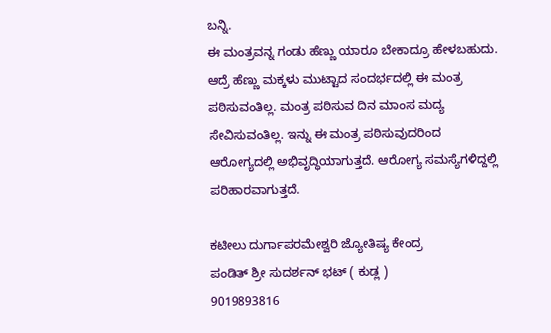ಬನ್ನಿ.
ಈ ಮಂತ್ರವನ್ನ ಗಂಡು ಹೆಣ್ಣು ಯಾರೂ ಬೇಕಾದ್ರೂ ಹೇಳಬಹುದು. ಆದ್ರೆ ಹೆಣ್ಣು ಮಕ್ಕಳು ಮುಟ್ಟಾದ ಸಂದರ್ಭದಲ್ಲಿ ಈ ಮಂತ್ರ ಪಠಿಸುವಂತಿಲ್ಲ. ಮಂತ್ರ ಪಠಿಸುವ ದಿನ ಮಾಂಸ ಮದ್ಯ ಸೇವಿಸುವಂತಿಲ್ಲ. ಇನ್ನು ಈ ಮಂತ್ರ ಪಠಿಸುವುದರಿಂದ ಆರೋಗ್ಯದಲ್ಲಿ ಅಭಿವೃದ್ಧಿಯಾಗುತ್ತದೆ. ಆರೋಗ್ಯ ಸಮಸ್ಯೆಗಳಿದ್ದಲ್ಲಿ ಪರಿಹಾರವಾಗುತ್ತದೆ.

ಕಟೀಲು ದುರ್ಗಾಪರಮೇಶ್ವರಿ ಜ್ಯೋತಿಷ್ಯ ಕೇಂದ್ರ
ಪಂಡಿತ್ ಶ್ರೀ ಸುದರ್ಶನ್ ಭಟ್ ( ಕುಡ್ಲ )
9019893816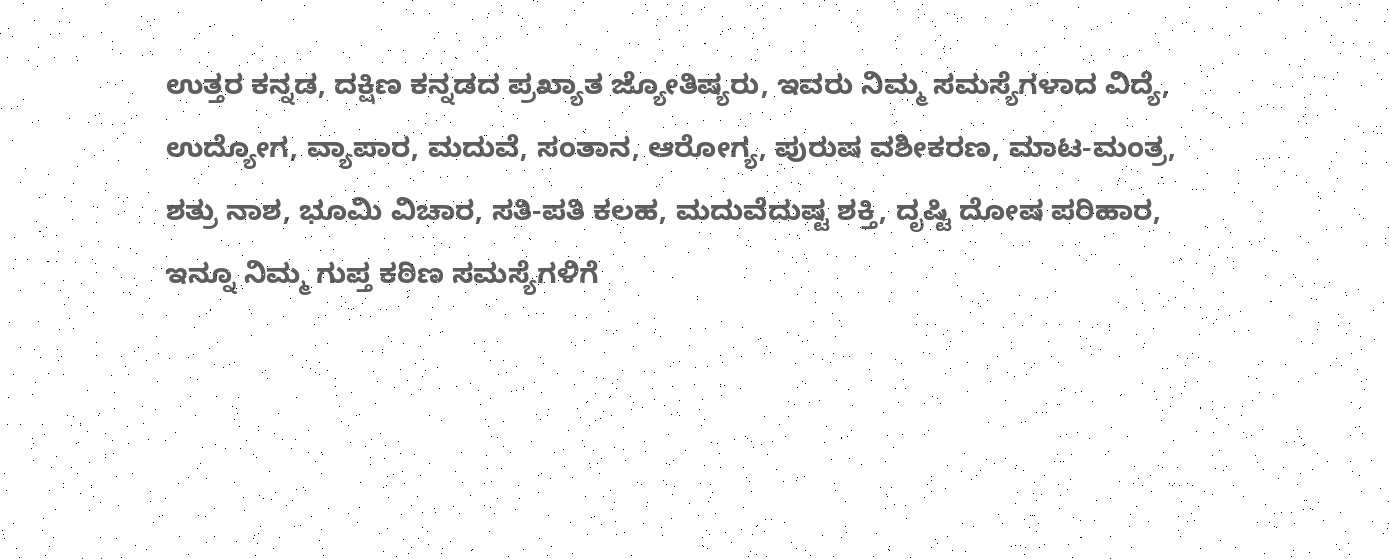ಉತ್ತರ ಕನ್ನಡ, ದಕ್ಷಿಣ ಕನ್ನಡದ ಪ್ರಖ್ಯಾತ ಜ್ಯೋತಿಷ್ಯರು, ಇವರು ನಿಮ್ಮ ಸಮಸ್ಯೆಗಳಾದ ವಿದ್ಯೆ,
ಉದ್ಯೋಗ, ವ್ಯಾಪಾರ, ಮದುವೆ, ಸಂತಾನ, ಆರೋಗ್ಯ, ಪುರುಷ ವಶೀಕರಣ, ಮಾಟ-ಮಂತ್ರ,
ಶತ್ರು ನಾಶ, ಭೂಮಿ ವಿಚಾರ, ಸತಿ-ಪತಿ ಕಲಹ, ಮದುವೆದುಷ್ಟ ಶಕ್ತಿ, ದೃಷ್ಟಿ ದೋಷ ಪರಿಹಾರ,
ಇನ್ನೂ ನಿಮ್ಮ ಗುಪ್ತ ಕಠಿಣ ಸಮಸ್ಯೆಗಳಿಗೆ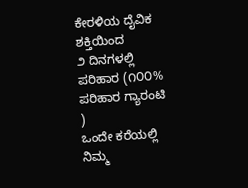ಕೇರಳಿಯ ದೈವಿಕ ಶಕ್ತಿಯಿಂದ
೨ ದಿನಗಳಲ್ಲಿ ಪರಿಹಾರ (೧೦೦% ಪರಿಹಾರ ಗ್ಯಾರಂಟಿ )
ಒಂದೇ ಕರೆಯಲ್ಲಿ ನಿಮ್ಮ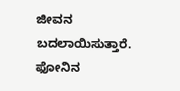ಜೀವನ ಬದಲಾಯಿಸುತ್ತಾರೆ.
ಫೋನಿನ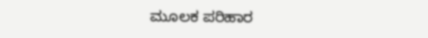ಮೂಲಕ ಪರಿಹಾರ